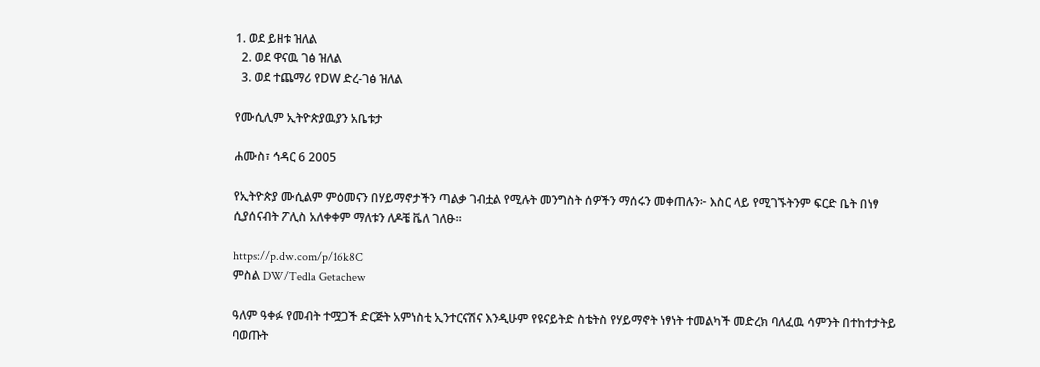1. ወደ ይዘቱ ዝለል
  2. ወደ ዋናዉ ገፅ ዝለል
  3. ወደ ተጨማሪ የDW ድረ-ገፅ ዝለል

የሙሲሊም ኢትዮጵያዉያን አቤቱታ

ሐሙስ፣ ኅዳር 6 2005

የኢትዮጵያ ሙሲልም ምዕመናን በሃይማኖታችን ጣልቃ ገብቷል የሚሉት መንግስት ሰዎችን ማሰሩን መቀጠሉን፦ እስር ላይ የሚገኙትንም ፍርድ ቤት በነፃ ሲያሰናብት ፖሊስ አለቀቀም ማለቱን ለዶቼ ቬለ ገለፁ።

https://p.dw.com/p/16k8C
ምስል DW/Tedla Getachew

ዓለም ዓቀፉ የመብት ተሟጋች ድርጅት አምነስቲ ኢንተርናሽና እንዲሁም የዩናይትድ ስቴትስ የሃይማኖት ነፃነት ተመልካች መድረክ ባለፈዉ ሳምንት በተከተታትይ ባወጡት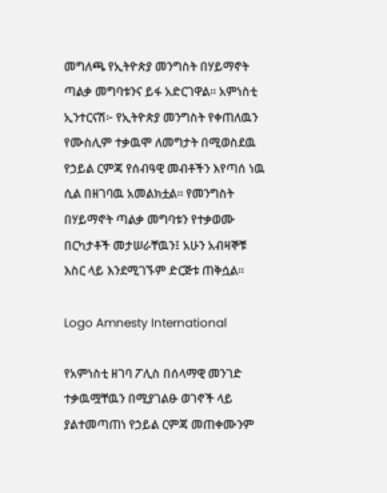መግለጫ የኢትዮጵያ መንግስት በሃይማኖት ጣልቃ መግባቱንና ይፋ አድርገዋል። አምነስቲ ኢንተርናሽ፦ የኢትዮጵያ መንግስት የቀጠለዉን የሙስሊም ተቃዉሞ ለመግታት በሚወስደዉ የኃይል ርምጃ የሰብዓዊ መብቶችን እየጣሰ ነዉ ሲል በዘገባዉ አመልክቷል። የመንግስት በሃይማኖት ጣልቃ መግባቱን የተቃወሙ በርካታቶች መታሠራቸዉን፤ አሁን አብዛኞቹ እስር ላይ እንደሚገኙም ድርጅቱ ጠቅሷል።

Logo Amnesty International

የአምነስቲ ዘገባ ፖሊስ በሰላማዊ መንገድ ተቃዉሟቸዉን በሚያገልፁ ወገኖች ላይ ያልተመጣጠነ የኃይል ርምጃ መጠቀሙንም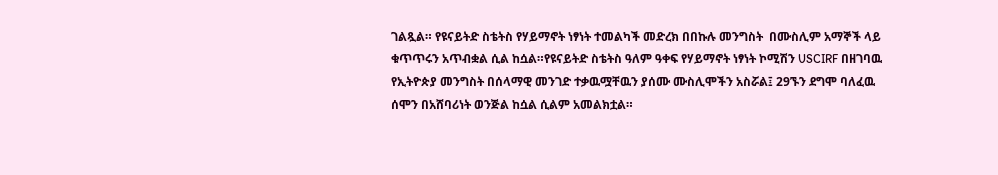ገልጿል። የዩናይትድ ስቴትስ የሃይማኖት ነፃነት ተመልካች መድረክ በበኩሉ መንግስት  በሙስሊም አማኞች ላይ ቁጥጥሩን አጥብቋል ሲል ከሷል።የዩናይትድ ስቴትስ ዓለም ዓቀፍ የሃይማኖት ነፃነት ኮሚሽን USCIRF በዘገባዉ የኢትዮጵያ መንግስት በሰላማዊ መንገድ ተቃዉሟቸዉን ያሰሙ ሙስሊሞችን አስሯል፤ 29ኙን ደግሞ ባለፈዉ ሰሞን በአሸባሪነት ወንጅል ከሷል ሲልም አመልክቷል።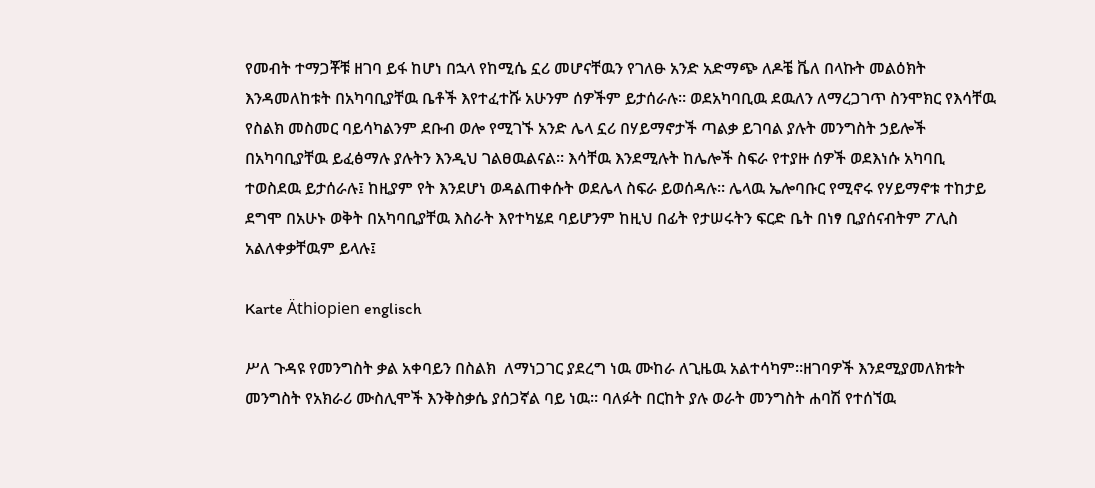የመብት ተማጋቾቹ ዘገባ ይፋ ከሆነ በኋላ የከሚሴ ኗሪ መሆናቸዉን የገለፁ አንድ አድማጭ ለዶቼ ቬለ በላኩት መልዕክት እንዳመለከቱት በአካባቢያቸዉ ቤቶች እየተፈተሹ አሁንም ሰዎችም ይታሰራሉ። ወደአካባቢዉ ደዉለን ለማረጋገጥ ስንሞክር የእሳቸዉ የስልክ መስመር ባይሳካልንም ደቡብ ወሎ የሚገኙ አንድ ሌላ ኗሪ በሃይማኖታች ጣልቃ ይገባል ያሉት መንግስት ኃይሎች በአካባቢያቸዉ ይፈፅማሉ ያሉትን እንዲህ ገልፀዉልናል። እሳቸዉ እንደሚሉት ከሌሎች ስፍራ የተያዙ ሰዎች ወደእነሱ አካባቢ ተወስደዉ ይታሰራሉ፤ ከዚያም የት እንደሆነ ወዳልጠቀሱት ወደሌላ ስፍራ ይወሰዳሉ። ሌላዉ ኤሎባቡር የሚኖሩ የሃይማኖቱ ተከታይ ደግሞ በአሁኑ ወቅት በአካባቢያቸዉ እስራት እየተካሄደ ባይሆንም ከዚህ በፊት የታሠሩትን ፍርድ ቤት በነፃ ቢያሰናብትም ፖሊስ አልለቀቃቸዉም ይላሉ፤

Karte Äthiopien englisch

ሥለ ጉዳዩ የመንግስት ቃል አቀባይን በስልክ  ለማነጋገር ያደረግ ነዉ ሙከራ ለጊዜዉ አልተሳካም።ዘገባዎች እንደሚያመለክቱት መንግስት የአክራሪ ሙስሊሞች እንቅስቃሴ ያሰጋኛል ባይ ነዉ። ባለፉት በርከት ያሉ ወራት መንግስት ሐባሽ የተሰኘዉ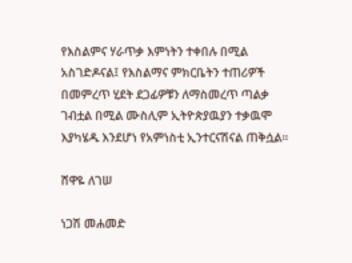የእስልምና ሃራጥቃ እምነትን ተቀበሉ በሚል አስገድዶናል፤ የእስልማና ምክርቤትን ተጠሪዎች በመምረጥ ሂደት ደጋፊዎቹን ለማስመረጥ ጣልቃ ገብቷል በሚል ሙስሊም ኢትዮጵያዉያን ተቃዉሞ እያካሄዱ እንደሆነ የአምነስቲ ኢንተርናሽናል ጠቅሷል።

ሸዋዬ ለገሠ

ነጋሽ መሐመድ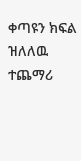ቀጣዩን ክፍል ዝለለዉ ተጨማሪ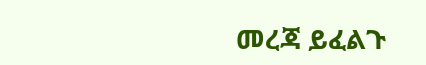መረጃ ይፈልጉ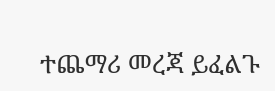ተጨማሪ መረጃ ይፈልጉ